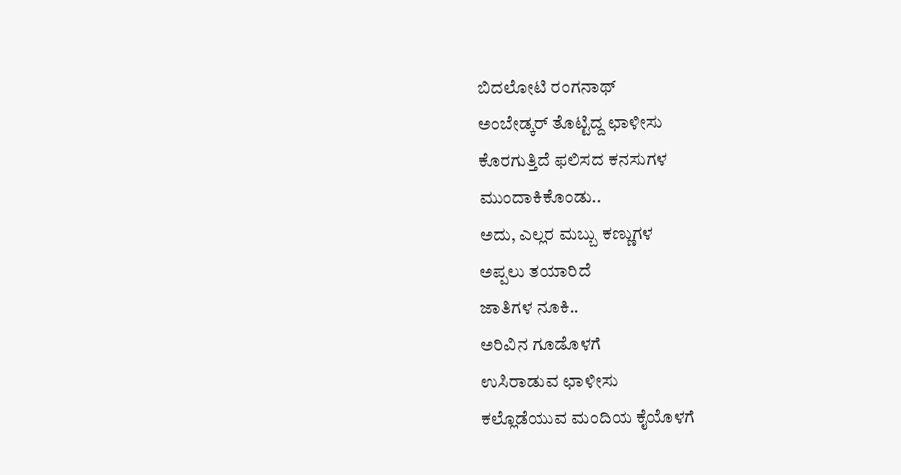ಬಿದಲೋಟಿ ರಂಗನಾಥ್
ಅಂಬೇಡ್ಕರ್ ತೊಟ್ಟಿದ್ದ ಛಾಳೀಸು
ಕೊರಗುತ್ತಿದೆ ಫಲಿಸದ ಕನಸುಗಳ
ಮುಂದಾಕಿಕೊಂಡು..
ಅದು, ಎಲ್ಲರ ಮಬ್ಬು ಕಣ್ಣುಗಳ
ಅಪ್ಪಲು ತಯಾರಿದೆ
ಜಾತಿಗಳ ನೂಕಿ..
ಅರಿವಿನ ಗೂಡೊಳಗೆ
ಉಸಿರಾಡುವ ಛಾಳೀಸು
ಕಲ್ಲೊಡೆಯುವ ಮಂದಿಯ ಕೈಯೊಳಗೆ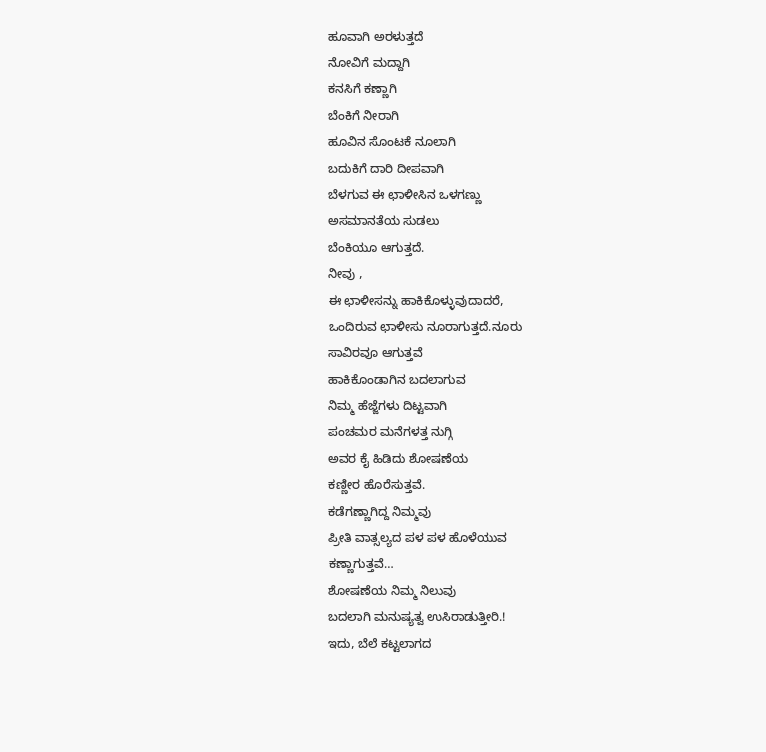ಹೂವಾಗಿ ಅರಳುತ್ತದೆ
ನೋವಿಗೆ ಮದ್ದಾಗಿ
ಕನಸಿಗೆ ಕಣ್ಣಾಗಿ
ಬೆಂಕಿಗೆ ನೀರಾಗಿ
ಹೂವಿನ ಸೊಂಟಕೆ ನೂಲಾಗಿ
ಬದುಕಿಗೆ ದಾರಿ ದೀಪವಾಗಿ
ಬೆಳಗುವ ಈ ಛಾಳೀಸಿನ ಒಳಗಣ್ಣು
ಅಸಮಾನತೆಯ ಸುಡಲು
ಬೆಂಕಿಯೂ ಆಗುತ್ತದೆ.
ನೀವು ,
ಈ ಛಾಳೀಸನ್ನು ಹಾಕಿಕೊಳ್ಳುವುದಾದರೆ,
ಒಂದಿರುವ ಛಾಳೀಸು ನೂರಾಗುತ್ತದೆ.ನೂರು
ಸಾವಿರವೂ ಆಗುತ್ತವೆ
ಹಾಕಿಕೊಂಡಾಗಿನ ಬದಲಾಗುವ
ನಿಮ್ಮ ಹೆಜ್ಜೆಗಳು ದಿಟ್ಟವಾಗಿ
ಪಂಚಮರ ಮನೆಗಳತ್ತ ನುಗ್ಗಿ
ಅವರ ಕೈ ಹಿಡಿದು ಶೋಷಣೆಯ
ಕಣ್ಣೀರ ಹೊರೆಸುತ್ತವೆ.
ಕಡೆಗಣ್ಣಾಗಿದ್ದ ನಿಮ್ಮವು
ಪ್ರೀತಿ ವಾತ್ಸಲ್ಯದ ಪಳ ಪಳ ಹೊಳೆಯುವ
ಕಣ್ಣಾಗುತ್ತವೆ…
ಶೋಷಣೆಯ ನಿಮ್ಮ ನಿಲುವು
ಬದಲಾಗಿ ಮನುಷ್ಯತ್ವ ಉಸಿರಾಡುತ್ತೀರಿ.!
ಇದು, ಬೆಲೆ ಕಟ್ಟಲಾಗದ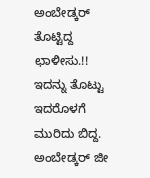ಅಂಬೇಡ್ಕರ್ ತೊಟ್ಟಿದ್ದ ಛಾಳೀಸು.!!
ಇದನ್ನು ತೊಟ್ಟು
ಇದರೊಳಗೆ ಮುರಿದು ಬಿದ್ದ.
ಅಂಬೇಡ್ಕರ್ ಜೀ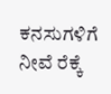ಕನಸುಗಳಿಗೆ ನೀವೆ ರೆಕ್ಕೆ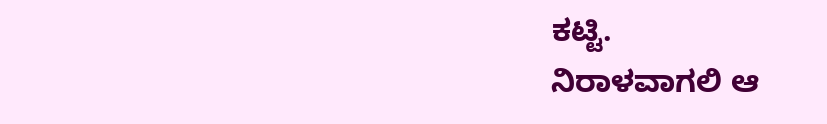ಕಟ್ಟಿ.
ನಿರಾಳವಾಗಲಿ ಆ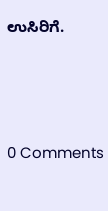ಉಸಿರಿಗೆ.






0 Comments